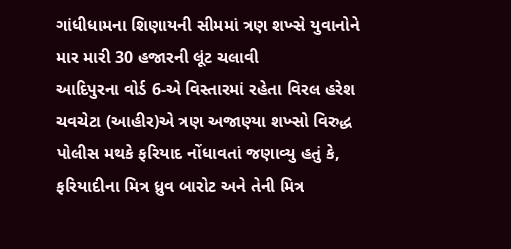ગાંધીધામના શિણાયની સીમમાં ત્રણ શખ્સે યુવાનોને માર મારી 30 હજારની લૂંટ ચલાવી
આદિપુરના વોર્ડ 6-એ વિસ્તારમાં રહેતા વિરલ હરેશ ચવચેટા (આહીર)એ ત્રણ અજાણ્યા શખ્સો વિરુદ્ધ પોલીસ મથકે ફરિયાદ નોંધાવતાં જણાવ્યુ હતું કે, ફરિયાદીના મિત્ર ધ્રુવ બારોટ અને તેની મિત્ર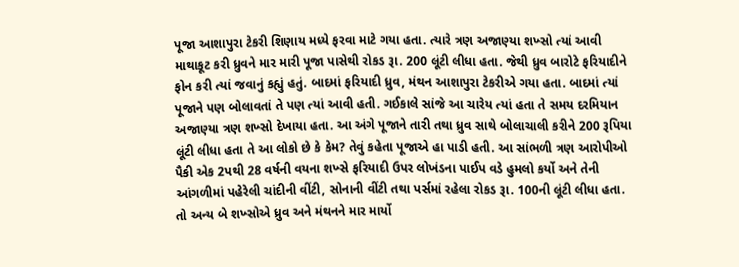પૂજા આશાપુરા ટેકરી શિણાય મધ્યે ફરવા માટે ગયા હતા. ત્યારે ત્રણ અજાણ્યા શખ્સો ત્યાં આવી માથાકૂટ કરી ધ્રુવને માર મારી પૂજા પાસેથી રોકડ રૂા. 200 લૂંટી લીધા હતા. જેથી ધ્રુવ બારોટે ફરિયાદીને ફોન કરી ત્યાં જવાનું કહ્યું હતું. બાદમાં ફરિયાદી ધ્રુવ, મંથન આશાપુરા ટેકરીએ ગયા હતા. બાદમાં ત્યાં પૂજાને પણ બોલાવતાં તે પણ ત્યાં આવી હતી. ગઈકાલે સાંજે આ ચારેય ત્યાં હતા તે સમય દરમિયાન અજાણ્યા ત્રણ શખ્સો દેખાયા હતા. આ અંગે પૂજાને તારી તથા ધ્રુવ સાથે બોલાચાલી કરીને 200 રૂપિયા લૂંટી લીધા હતા તે આ લોકો છે કે કેમ? તેવું કહેતા પૂજાએ હા પાડી હતી. આ સાંભળી ત્રણ આરોપીઓ પૈકી એક 2પથી 28 વર્ષની વયના શખ્સે ફરિયાદી ઉપર લોખંડના પાઈપ વડે હુમલો કર્યો અને તેની આંગળીમાં પહેરેલી ચાંદીની વીંટી, સોનાની વીંટી તથા પર્સમાં રહેલા રોકડ રૂા. 100ની લૂંટી લીધા હતા. તો અન્ય બે શખ્સોએ ધ્રુવ અને મંથનને માર માર્યો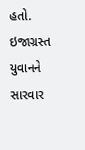હતો. ઇજાગ્રસ્ત યુવાનને સારવાર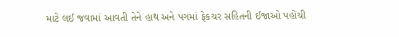માટે લઈ જવામાં આવતી તેને હાથ અને પગમાં ફેકચર સહિતની ઈજાઓ પહોંચી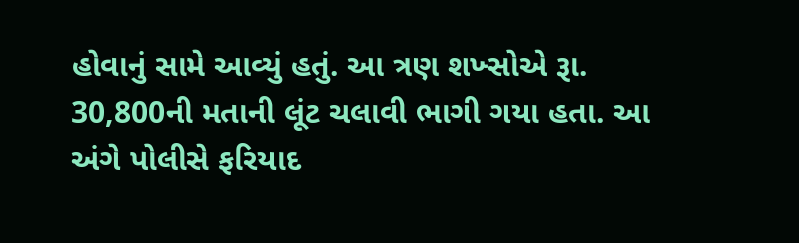હોવાનું સામે આવ્યું હતું. આ ત્રણ શખ્સોએ રૂા. 30,800ની મતાની લૂંટ ચલાવી ભાગી ગયા હતા. આ અંગે પોલીસે ફરિયાદ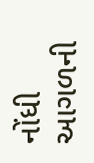નોંધી આગળની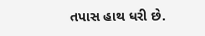તપાસ હાથ ધરી છે.